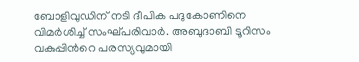ബോളിവുഡിന് നടി ദീപിക പദുകോണിനെ വിമർശിച്ച് സംഘ്പരിവാർ. അബുദാബി ടൂറിസം വകുപ്പിൻറെ പരസ്യവുമായി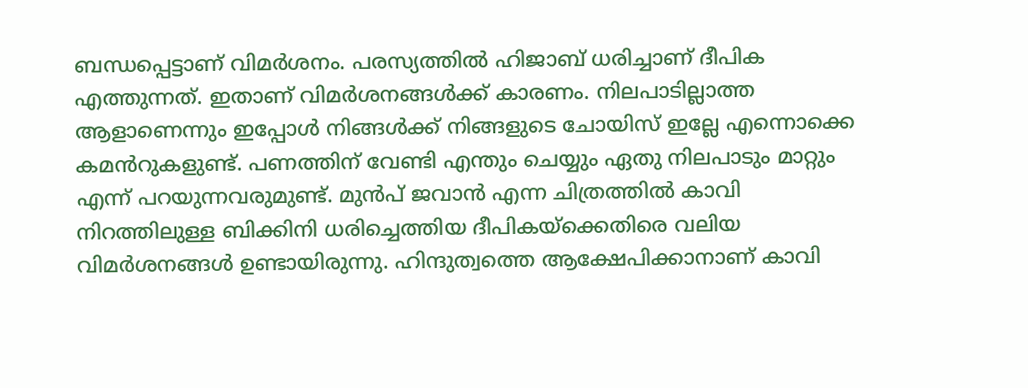ബന്ധപ്പെട്ടാണ് വിമർശനം. പരസ്യത്തിൽ ഹിജാബ് ധരിച്ചാണ് ദീപിക എത്തുന്നത്. ഇതാണ് വിമർശനങ്ങൾക്ക് കാരണം. നിലപാടില്ലാത്ത ആളാണെന്നും ഇപ്പോൾ നിങ്ങൾക്ക് നിങ്ങളുടെ ചോയിസ് ഇല്ലേ എന്നൊക്കെ കമൻറുകളുണ്ട്. പണത്തിന് വേണ്ടി എന്തും ചെയ്യും ഏതു നിലപാടും മാറ്റും എന്ന് പറയുന്നവരുമുണ്ട്. മുൻപ് ജവാൻ എന്ന ചിത്രത്തിൽ കാവി നിറത്തിലുള്ള ബിക്കിനി ധരിച്ചെത്തിയ ദീപികയ്ക്കെതിരെ വലിയ വിമർശനങ്ങൾ ഉണ്ടായിരുന്നു. ഹിന്ദുത്വത്തെ ആക്ഷേപിക്കാനാണ് കാവി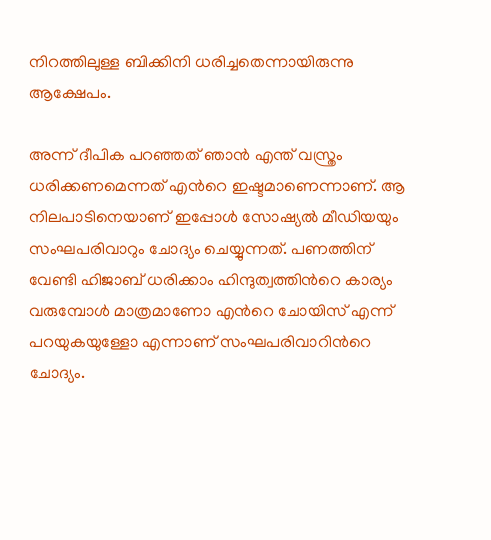നിറത്തിലുള്ള ബിക്കിനി ധരിച്ചതെന്നായിരുന്നു ആക്ഷേപം.

അന്ന് ദീപിക പറഞ്ഞത് ഞാൻ എന്ത് വസ്ത്രം ധരിക്കണമെന്നത് എൻറെ ഇഷ്ടമാണെന്നാണ്. ആ നിലപാടിനെയാണ് ഇപ്പോൾ സോഷ്യൽ മീഡിയയും സംഘപരിവാറും ചോദ്യം ചെയ്യുന്നത്. പണത്തിന് വേണ്ടി ഹിജാബ് ധരിക്കാം ഹിന്ദുത്വത്തിൻറെ കാര്യം വരുമ്പോൾ മാത്രമാണോ എൻറെ ചോയിസ് എന്ന് പറയുകയുള്ളോ എന്നാണ് സംഘപരിവാറിൻറെ ചോദ്യം.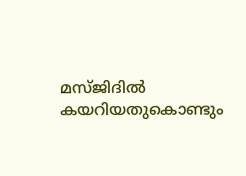മസ്ജിദിൽ കയറിയതുകൊണ്ടും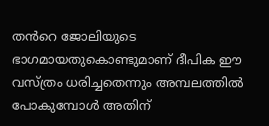തൻറെ ജോലിയുടെ ഭാഗമായതുകൊണ്ടുമാണ് ദീപിക ഈ വസ്ത്രം ധരിച്ചതെന്നും അമ്പലത്തിൽ പോകുമ്പോൾ അതിന്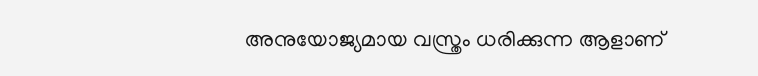അനുയോജ്യമായ വസ്ത്രം ധരിക്കുന്ന ആളാണ്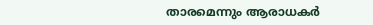താരമെന്നും ആരാധകർ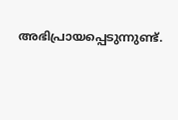അഭിപ്രായപ്പെടുന്നുണ്ട്.